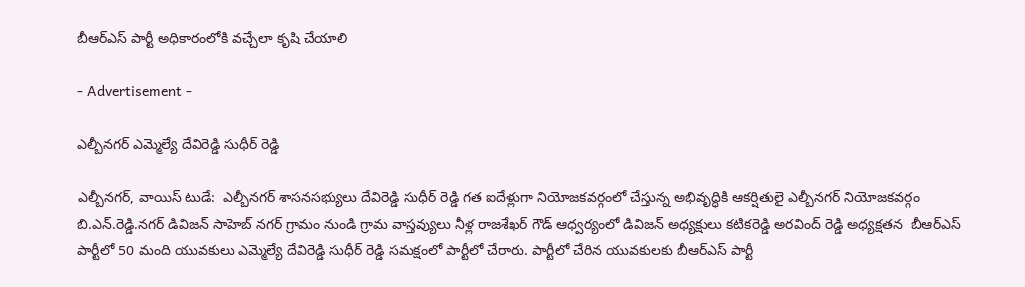బీఆర్ఎస్ పార్టీ అధికారంలోకి వచ్చేలా కృషి చేయాలి

- Advertisement -

ఎల్బీనగర్ ఎమ్మెల్యే దేవిరెడ్డి సుధీర్ రెడ్డి

ఎల్బీనగర్, వాయిస్ టుడే:  ఎల్బీనగర్ శాసనసభ్యులు దేవిరెడ్డి సుధీర్ రెడ్డి గత ఐదేళ్లుగా నియోజకవర్గంలో చేస్తున్న అభివృద్ధికి ఆకర్షితులై ఎల్బీనగర్ నియోజకవర్గం బి.ఎన్.రెడ్డి.నగర్ డివిజన్ సాహెబ్ నగర్ గ్రామం నుండి గ్రామ వాస్తవ్యులు నీళ్ల రాజశేఖర్ గౌడ్ ఆధ్వర్యంలో డివిజన్ అధ్యక్షులు కటికరెడ్డి అరవింద్ రెడ్డి అధ్యక్షతన  బీఆర్ఎస్ పార్టీలో 50 మంది యువకులు ఎమ్మెల్యే దేవిరెడ్డి సుధీర్ రెడ్డి సమక్షంలో పార్టీలో చేరారు. పార్టీలో చేరిన యువకులకు బీఆర్ఎస్ పార్టీ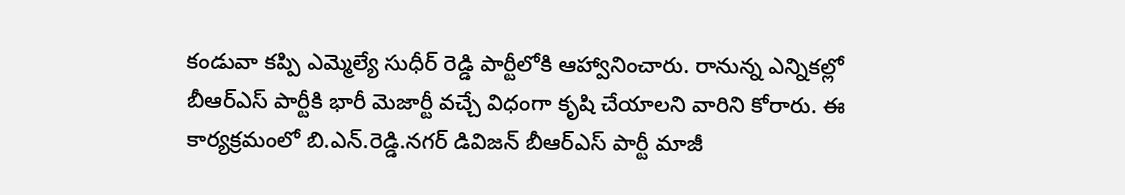కండువా కప్పి ఎమ్మెల్యే సుధీర్ రెడ్డి పార్టీలోకి ఆహ్వానించారు. రానున్న ఎన్నికల్లో బీఆర్ఎస్ పార్టీకి భారీ మెజార్టీ వచ్చే విధంగా కృషి చేయాలని వారిని కోరారు. ఈ కార్యక్రమంలో బి.ఎన్.రెడ్డి.నగర్ డివిజన్ బీఆర్ఎస్ పార్టీ మాజీ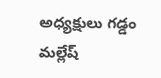అధ్యక్షులు గడ్డం మల్లేష్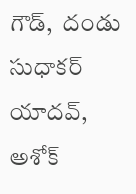గౌడ్,  దండు సుధాకర్ యాదవ్, అశోక్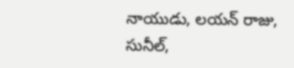నాయుడు, లయన్ రాజు, సునీల్,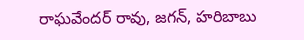రాఘవేందర్ రావు, జగన్, హరిబాబు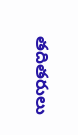తదితరులు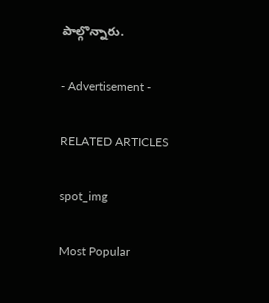పాల్గొన్నారు.

- Advertisement -

RELATED ARTICLES

spot_img

Most Popular